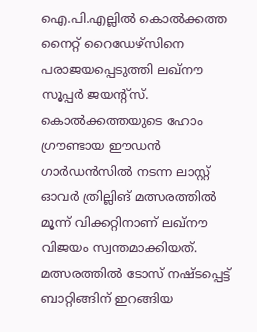ഐ.പി.എല്ലില്‍ കൊല്‍ക്കത്ത നൈറ്റ് റൈഡേഴ്‌സിനെ പരാജയപ്പെടുത്തി ലഖ്‌നൗ സൂപ്പര്‍ ജയന്റ്‌സ്. കൊല്‍ക്കത്തയുടെ ഹോം ഗ്രൗണ്ടായ ഈഡന്‍ ഗാര്‍ഡന്‍സില്‍ നടന്ന ലാസ്റ്റ് ഓവര്‍ ത്രില്ലിങ് മത്സരത്തില്‍ മൂന്ന് വിക്കറ്റിനാണ് ലഖ്‌നൗ വിജയം സ്വന്തമാക്കിയത്. മത്സരത്തില്‍ ടോസ് നഷ്ടപ്പെട്ട് ബാറ്റിങ്ങിന് ഇറങ്ങിയ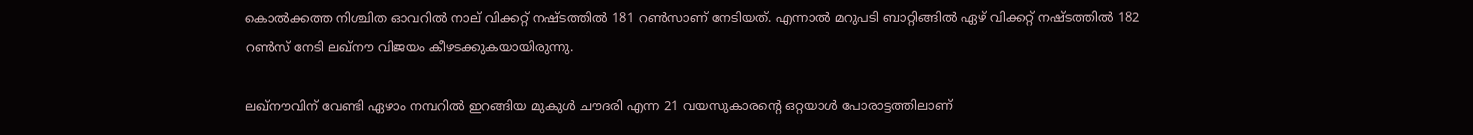കൊല്‍ക്കത്ത നിശ്ചിത ഓവറില്‍ നാല് വിക്കറ്റ് നഷ്ടത്തില്‍ 181 റണ്‍സാണ് നേടിയത്. എന്നാല്‍ മറുപടി ബാറ്റിങ്ങില്‍ ഏഴ് വിക്കറ്റ് നഷ്ടത്തില്‍ 182 റണ്‍സ് നേടി ലഖ്‌നൗ വിജയം കീഴടക്കുകയായിരുന്നു.

ലഖ്‌നൗവിന് വേണ്ടി ഏഴാം നമ്പറില്‍ ഇറങ്ങിയ മുകുള്‍ ചൗദരി എന്ന 21 വയസുകാരന്റെ ഒറ്റയാള്‍ പോരാട്ടത്തിലാണ്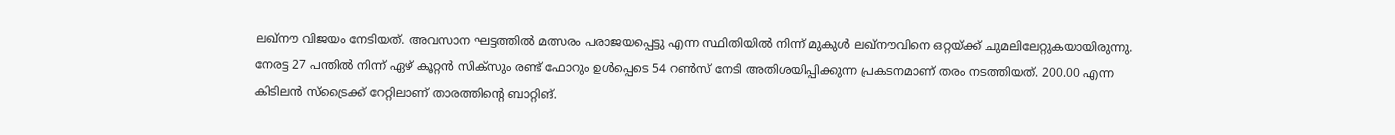ലഖ്‌നൗ വിജയം നേടിയത്. അവസാന ഘട്ടത്തില്‍ മത്സരം പരാജയപ്പെട്ടു എന്ന സ്ഥിതിയില്‍ നിന്ന് മുകുള്‍ ലഖ്‌നൗവിനെ ഒറ്റയ്ക്ക് ചുമലിലേറ്റുകയായിരുന്നു. നേരട്ട 27 പന്തില്‍ നിന്ന് ഏഴ് കൂറ്റന്‍ സിക്‌സും രണ്ട് ഫോറും ഉള്‍പ്പെടെ 54 റണ്‍സ് നേടി അതിശയിപ്പിക്കുന്ന പ്രകടനമാണ് തരം നടത്തിയത്. 200.00 എന്ന കിടിലന്‍ സ്‌ട്രൈക്ക് റേറ്റിലാണ് താരത്തിന്റെ ബാറ്റിങ്.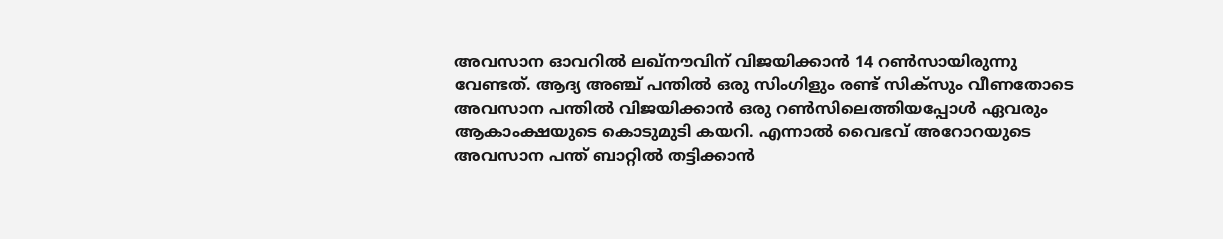അവസാന ഓവറില്‍ ലഖ്‌നൗവിന് വിജയിക്കാന്‍ 14 റണ്‍സായിരുന്നു വേണ്ടത്. ആദ്യ അഞ്ച് പന്തില്‍ ഒരു സിംഗിളും രണ്ട് സിക്‌സും വീണതോടെ അവസാന പന്തില്‍ വിജയിക്കാന്‍ ഒരു റണ്‍സിലെത്തിയപ്പോള്‍ ഏവരും ആകാംക്ഷയുടെ കൊടുമുടി കയറി. എന്നാല്‍ വൈഭവ് അറോറയുടെ അവസാന പന്ത് ബാറ്റില്‍ തട്ടിക്കാന്‍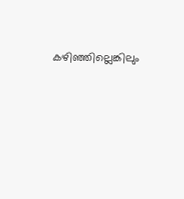കഴിഞ്ഞില്ലെങ്കിലും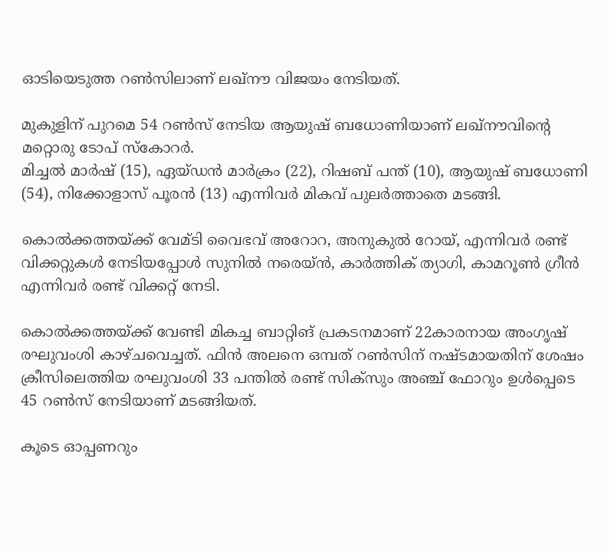ഓടിയെടുത്ത റണ്‍സിലാണ് ലഖ്‌നൗ വിജയം നേടിയത്.

മുകുളിന് പുറമെ 54 റണ്‍സ് നേടിയ ആയുഷ് ബധോണിയാണ് ലഖ്‌നൗവിന്റെ മറ്റൊരു ടോപ് സ്‌കോറര്‍.
മിച്ചല്‍ മാര്‍ഷ് (15), ഏയ്ഡന്‍ മാര്‍ക്രം (22), റിഷബ് പന്ത് (10), ആയുഷ് ബധോണി (54), നിക്കോളാസ് പൂരന്‍ (13) എന്നിവര്‍ മികവ് പുലര്‍ത്താതെ മടങ്ങി.

കൊല്‍ക്കത്തയ്ക്ക് വേമ്ടി വൈഭവ് അറോറ, അനുകുല്‍ റോയ്, എന്നിവര്‍ രണ്ട് വിക്കറ്റുകള്‍ നേടിയപ്പോള്‍ സുനില്‍ നരെയ്ന്‍, കാര്‍ത്തിക് ത്യാഗി, കാമറൂണ്‍ ഗ്രീന്‍ എന്നിവര്‍ രണ്ട് വിക്കറ്റ് നേടി.

കൊല്‍ക്കത്തയ്ക്ക് വേണ്ടി മികച്ച ബാറ്റിങ് പ്രകടനമാണ് 22കാരനായ അംഗൃഷ് രഘുവംശി കാഴ്ചവെച്ചത്. ഫിന്‍ അലനെ ഒമ്പത് റണ്‍സിന് നഷ്ടമായതിന് ശേഷം ക്രീസിലെത്തിയ രഘുവംശി 33 പന്തില്‍ രണ്ട് സിക്‌സും അഞ്ച് ഫോറും ഉള്‍പ്പെടെ 45 റണ്‍സ് നേടിയാണ് മടങ്ങിയത്.

കൂടെ ഓപ്പണറും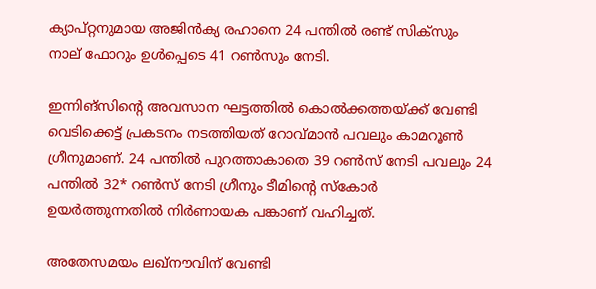ക്യാപ്റ്റനുമായ അജിന്‍ക്യ രഹാനെ 24 പന്തില്‍ രണ്ട് സിക്‌സും നാല് ഫോറും ഉള്‍പ്പെടെ 41 റണ്‍സും നേടി.

ഇന്നിങ്‌സിന്റെ അവസാന ഘട്ടത്തില്‍ കൊല്‍ക്കത്തയ്ക്ക് വേണ്ടി വെടിക്കെട്ട് പ്രകടനം നടത്തിയത് റോവ്മാന്‍ പവലും കാമറൂണ്‍ ഗ്രീനുമാണ്. 24 പന്തില്‍ പുറത്താകാതെ 39 റണ്‍സ് നേടി പവലും 24 പന്തില്‍ 32* റണ്‍സ് നേടി ഗ്രീനും ടീമിന്റെ സ്‌കോര്‍ ഉയര്‍ത്തുന്നതില്‍ നിര്‍ണായക പങ്കാണ് വഹിച്ചത്.

അതേസമയം ലഖ്‌നൗവിന് വേണ്ടി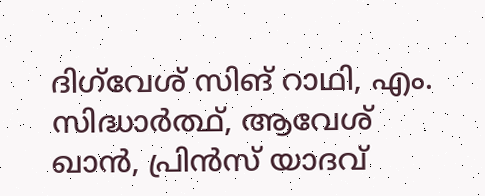ദിഗ്‌വേശ് സിങ് റാഥി, എം. സിദ്ധാര്‍ത്ഥ്, ആവേശ് ഖാന്‍, പ്രിന്‍സ് യാദവ്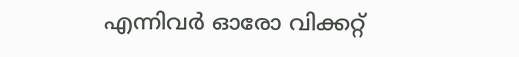എന്നിവര്‍ ഓരോ വിക്കറ്റ്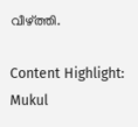വീഴ്ത്തി.

Content Highlight: Mukul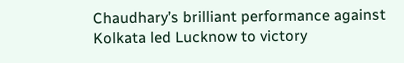Chaudhary’s brilliant performance against Kolkata led Lucknow to victory